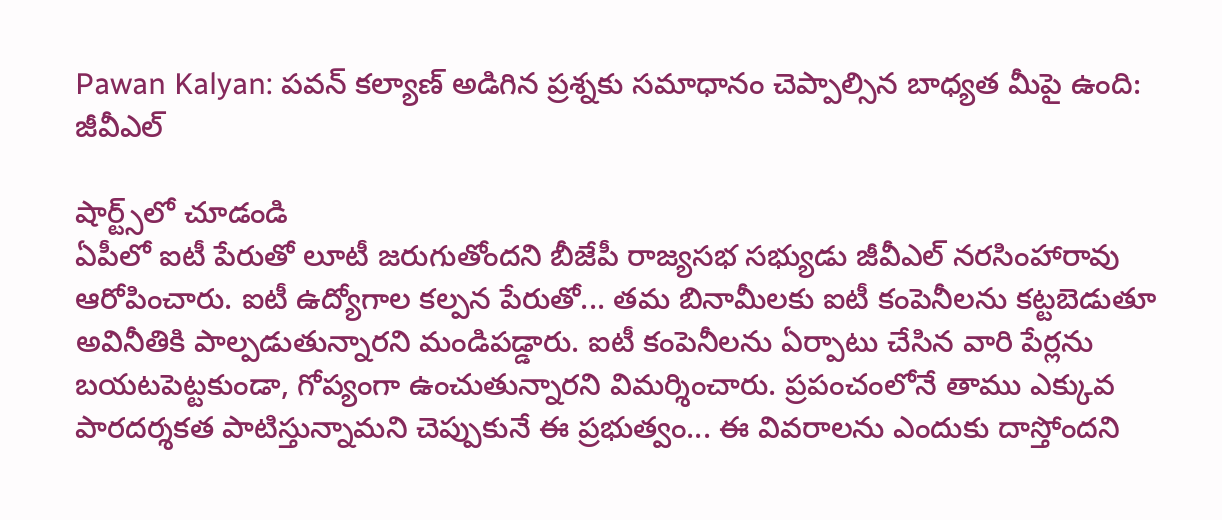Pawan Kalyan: పవన్ కల్యాణ్ అడిగిన ప్రశ్నకు సమాధానం చెప్పాల్సిన బాధ్యత మీపై ఉంది: జీవీఎల్

షార్ట్స్‌లో చూడండి
ఏపీలో ఐటీ పేరుతో లూటీ జరుగుతోందని బీజేపీ రాజ్యసభ సభ్యుడు జీవీఎల్ నరసింహారావు ఆరోపించారు. ఐటీ ఉద్యోగాల కల్పన పేరుతో... తమ బినామీలకు ఐటీ కంపెనీలను కట్టబెడుతూ అవినీతికి పాల్పడుతున్నారని మండిపడ్డారు. ఐటీ కంపెనీలను ఏర్పాటు చేసిన వారి పేర్లను బయటపెట్టకుండా, గోప్యంగా ఉంచుతున్నారని విమర్శించారు. ప్రపంచంలోనే తాము ఎక్కువ పారదర్శకత పాటిస్తున్నామని చెప్పుకునే ఈ ప్రభుత్వం... ఈ వివరాలను ఎందుకు దాస్తోందని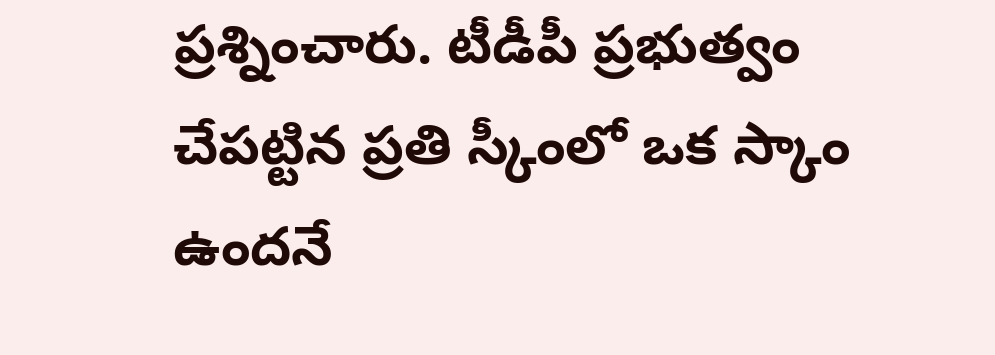ప్రశ్నించారు. టీడీపీ ప్రభుత్వం చేపట్టిన ప్రతి స్కీంలో ఒక స్కాం ఉందనే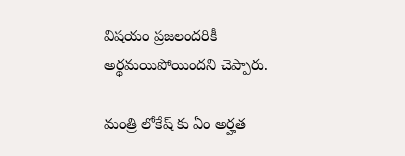విషయం ప్రజలందరికీ అర్థమయిపోయిందని చెప్పారు.

మంత్రి లోకేష్ కు ఏం అర్హత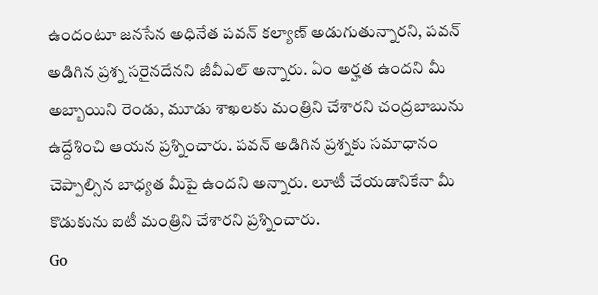ఉందంటూ జనసేన అధినేత పవన్ కల్యాణ్ అడుగుతున్నారని, పవన్ అడిగిన ప్రశ్న సరైనదేనని జీవీఎల్ అన్నారు. ఏం అర్హత ఉందని మీ అబ్బాయిని రెండు, మూడు శాఖలకు మంత్రిని చేశారని చంద్రబాబును ఉద్దేశించి ఆయన ప్రశ్నించారు. పవన్ అడిగిన ప్రశ్నకు సమాధానం చెప్పాల్సిన బాధ్యత మీపై ఉందని అన్నారు. లూటీ చేయడానికేనా మీ కొడుకును ఐటీ మంత్రిని చేశారని ప్రశ్నించారు.
Go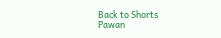Back to Shorts
Pawan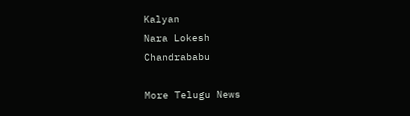Kalyan
Nara Lokesh
Chandrababu

More Telugu News